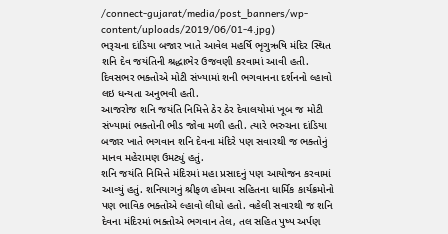/connect-gujarat/media/post_banners/wp-content/uploads/2019/06/01-4.jpg)
ભરૂચના દાંડિયા બજાર ખાતે આવેલ મહર્ષિ ભૃગુઋષિ મંદિર સ્થિત શનિ દેવ જયંતિની શ્રદ્ધાભેર ઉજવણી કરવામાં આવી હતી. દિવસભર ભક્તોએ મોટી સંખ્યામાં શની ભગવાનના દર્શનનો લ્હાવો લઇ ધન્યતા અનુભવી હતી.
આજરોજ શનિ જયંતિ નિમિત્તે ઠેર ઠેર દેવાલયોમાં ખૂબ જ મોટી સંખ્યામાં ભક્તોની ભીડ જોવા મળી હતી. ત્યારે ભરુચના દાંડિયા બજાર ખાતે ભગવાન શનિ દેવના મંદિરે પણ સવારથી જ ભક્તોનું માનવ મહેરામણ ઉમટ્યું હતું.
શનિ જયંતિ નિમિત્તે મંદિરમાં મહા પ્રસાદનું પણ આયોજન કરવામાં આવ્યું હતું. શનિયાગનું શ્રીફળ હોમવા સહિતના ધાર્મિક કાર્યક્રમોનો પણ ભાવિક ભક્તોએ લ્હાવો લીધો હતો. વહેલી સવારથી જ શનિ દેવના મંદિરમાં ભક્તોએ ભગવાન તેલ, તલ સહિત પુષ્પ અર્પણ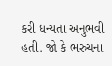કરી ધન્યતા અનુભવી હતી. જો કે ભરુચના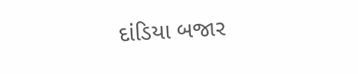દાંડિયા બજાર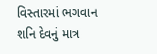વિસ્તારમાં ભગવાન શનિ દેવનું માત્ર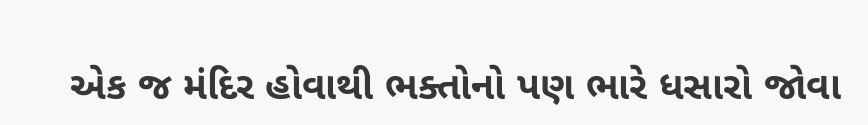એક જ મંદિર હોવાથી ભક્તોનો પણ ભારે ધસારો જોવા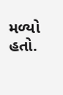મળ્યો હતો.